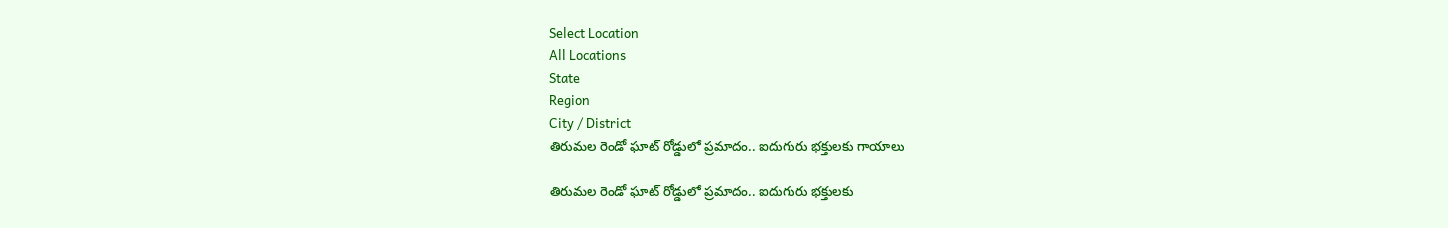Select Location
All Locations
State
Region
City / District
తిరుమల రెండో ఘాట్ రోడ్డులో ప్రమాదం.. ఐదుగురు భక్తులకు గాయాలు

తిరుమల రెండో ఘాట్ రోడ్డులో ప్రమాదం.. ఐదుగురు భక్తులకు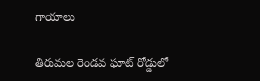గాయాలు

తిరుమల రెండవ ఘాట్ రోడ్డులో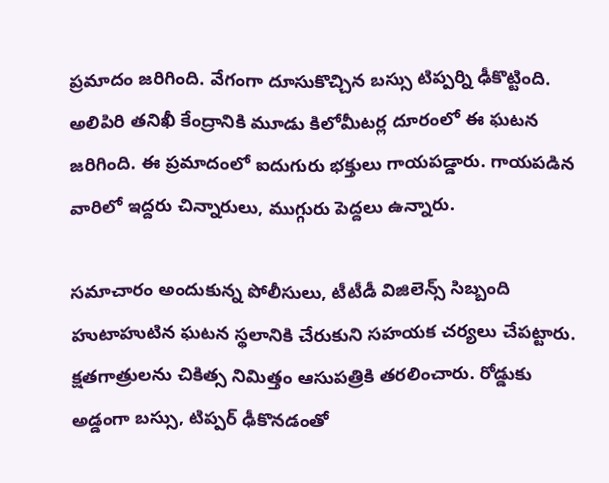ప్రమాదం జరిగింది. వేగంగా దూసుకొచ్చిన బస్సు టిప్పర్ని ఢీకొట్టింది. అలిపిరి తనిఖీ కేంద్రానికి మూడు కిలోమీటర్ల దూరంలో ఈ ఘటన జరిగింది. ఈ ప్రమాదంలో ఐదుగురు భక్తులు గాయపడ్డారు. గాయపడిన వారిలో ఇద్దరు చిన్నారులు, ముగ్గురు పెద్దలు ఉన్నారు.

సమాచారం అందుకున్న పోలీసులు, టీటీడీ విజిలెన్స్ సిబ్బంది హుటాహుటిన ఘటన స్థలానికి చేరుకుని సహయక చర్యలు చేపట్టారు. క్షతగాత్రులను చికిత్స నిమిత్తం ఆసుపత్రికి తరలించారు. రోడ్డుకు అడ్డంగా బస్సు, టిప్పర్ ఢీకొనడంతో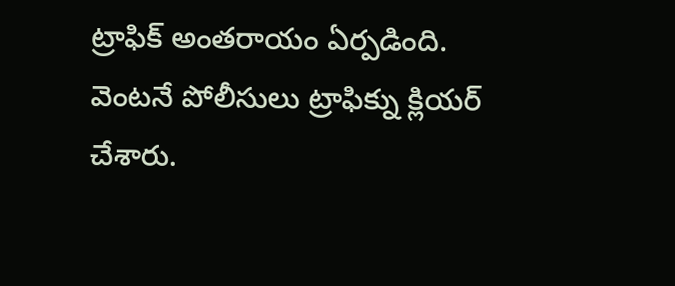ట్రాఫిక్ అంతరాయం ఏర్పడింది. వెంటనే పోలీసులు ట్రాఫిక్ను క్లియర్ చేశారు.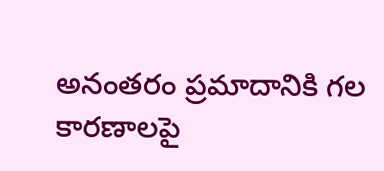అనంతరం ప్రమాదానికి గల కారణాలపై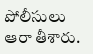పోలీసులు ఆరా తీశారు.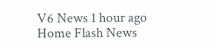V6 News 1 hour ago
Home Flash News